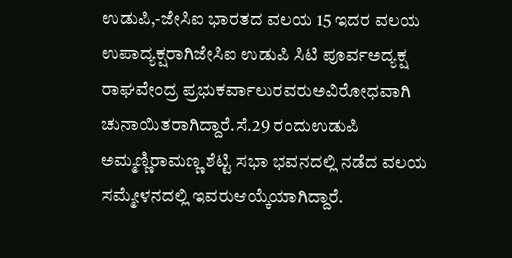ಉಡುಪಿ,-ಜೇಸಿಐ ಭಾರತದ ವಲಯ 15 ಇದರ ವಲಯ ಉಪಾದ್ಯಕ್ಷರಾಗಿಜೇಸಿಐ ಉಡುಪಿ ಸಿಟಿ ಪೂರ್ವಅದ್ಯಕ್ಷ ರಾಘವೇಂದ್ರ ಪ್ರಭುಕರ್ವಾಲುರವರುಅವಿರೋಧವಾಗಿ ಚುನಾಯಿತರಾಗಿದ್ದಾರೆ.ಸೆ.29 ರಂದುಉಡುಪಿ ಅಮ್ಮಣ್ಣಿರಾಮಣ್ಣ ಶೆಟ್ಟಿ ಸಭಾ ಭವನದಲ್ಲಿ ನಡೆದ ವಲಯ ಸಮ್ಮೇಳನದಲ್ಲಿ ಇವರುಆಯ್ಕೆಯಾಗಿದ್ದಾರೆ.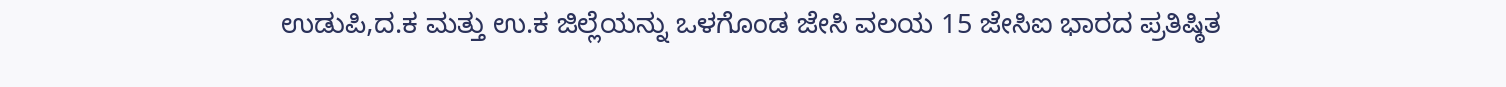ಉಡುಪಿ,ದ.ಕ ಮತ್ತು ಉ.ಕ ಜಿಲ್ಲೆಯನ್ನು ಒಳಗೊಂಡ ಜೇಸಿ ವಲಯ 15 ಜೇಸಿಐ ಭಾರದ ಪ್ರತಿಷ್ಠಿತ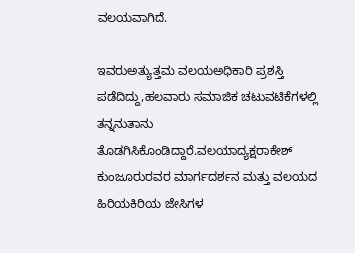ವಲಯವಾಗಿದೆ.

ಇವರುಅತ್ಯುತ್ತಮ ವಲಯಅಧಿಕಾರಿ ಪ್ರಶಸ್ತಿ ಪಡೆದಿದ್ದು,ಹಲವಾರು ಸಮಾಜಿಕ ಚಟುವಟಿಕೆಗಳಲ್ಲಿ ತನ್ನನುತಾನು ತೊಡಗಿಸಿಕೊಂಡಿದ್ದಾರೆ.ವಲಯಾದ್ಯಕ್ಷರಾಕೇಶ್ ಕುಂಜೂರುರವರ ಮಾರ್ಗದರ್ಶನ ಮತ್ತು ವಲಯದ ಹಿರಿಯಕಿರಿಯ ಜೇಸಿಗಳ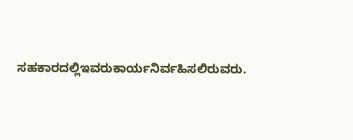ಸಹಕಾರದಲ್ಲಿಇವರುಕಾರ್ಯನಿರ್ವಹಿಸಲಿರುವರು.